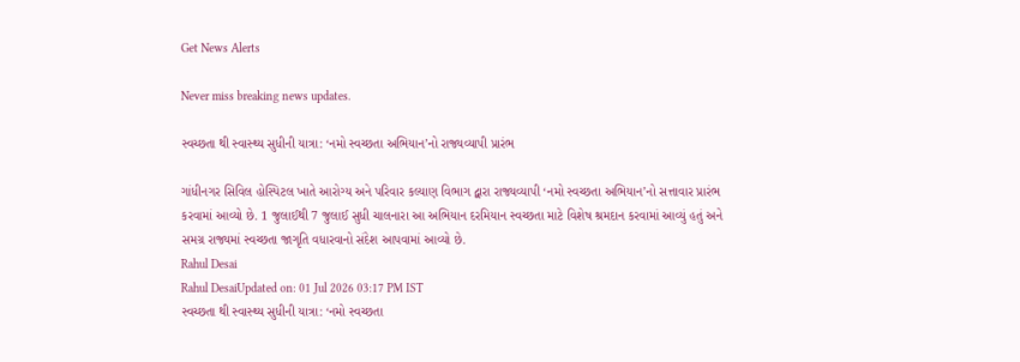Get News Alerts

Never miss breaking news updates.

સ્વચ્છતા થી સ્વાસ્થ્ય સુધીની યાત્રા: ‘નમો સ્વચ્છતા અભિયાન’નો રાજ્યવ્યાપી પ્રારંભ

ગાંધીનગર સિવિલ હોસ્પિટલ ખાતે આરોગ્ય અને પરિવાર કલ્યાણ વિભાગ દ્વારા રાજ્યવ્યાપી ‘નમો સ્વચ્છતા અભિયાન’નો સત્તાવાર પ્રારંભ કરવામાં આવ્યો છે. 1 જુલાઈથી 7 જુલાઈ સુધી ચાલનારા આ અભિયાન દરમિયાન સ્વચ્છતા માટે વિશેષ શ્રમદાન કરવામાં આવ્યું હતું અને સમગ્ર રાજ્યમાં સ્વચ્છતા જાગૃતિ વધારવાનો સંદેશ આપવામાં આવ્યો છે.
Rahul Desai
Rahul DesaiUpdated on: 01 Jul 2026 03:17 PM IST
સ્વચ્છતા થી સ્વાસ્થ્ય સુધીની યાત્રા: ‘નમો સ્વચ્છતા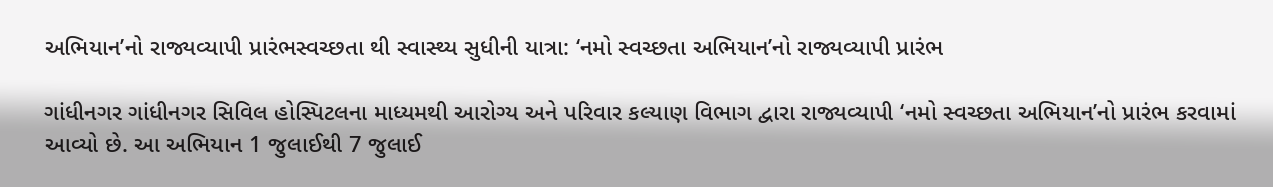અભિયાન’નો રાજ્યવ્યાપી પ્રારંભસ્વચ્છતા થી સ્વાસ્થ્ય સુધીની યાત્રા: ‘નમો સ્વચ્છતા અભિયાન’નો રાજ્યવ્યાપી પ્રારંભ

ગાંધીનગર ગાંધીનગર સિવિલ હોસ્પિટલના માધ્યમથી આરોગ્ય અને પરિવાર કલ્યાણ વિભાગ દ્વારા રાજ્યવ્યાપી ‘નમો સ્વચ્છતા અભિયાન’નો પ્રારંભ કરવામાં આવ્યો છે. આ અભિયાન 1 જુલાઈથી 7 જુલાઈ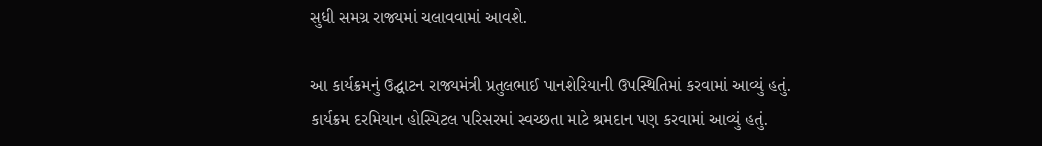સુધી સમગ્ર રાજ્યમાં ચલાવવામાં આવશે.

આ કાર્યક્રમનું ઉદ્ઘાટન રાજ્યમંત્રી પ્રતુલભાઈ પાનશેરિયાની ઉપસ્થિતિમાં કરવામાં આવ્યું હતું. કાર્યક્રમ દરમિયાન હોસ્પિટલ પરિસરમાં સ્વચ્છતા માટે શ્રમદાન પણ કરવામાં આવ્યું હતું.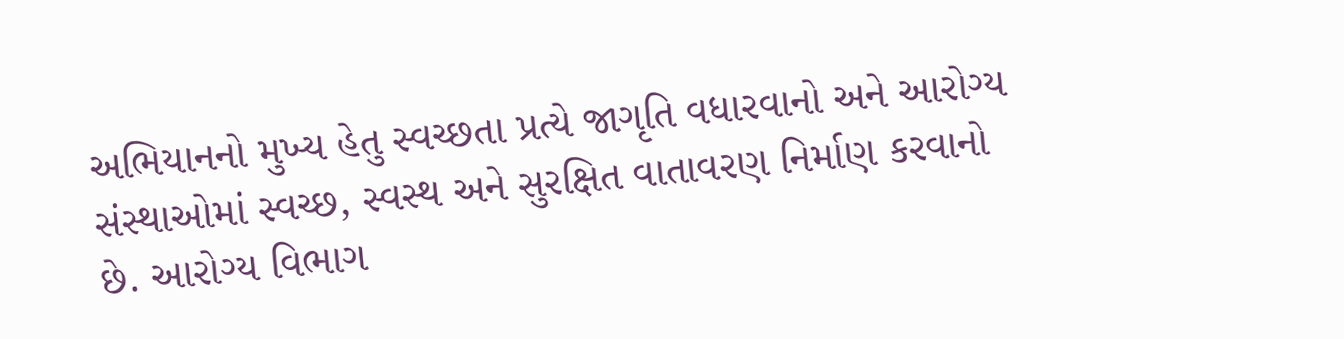અભિયાનનો મુખ્ય હેતુ સ્વચ્છતા પ્રત્યે જાગૃતિ વધારવાનો અને આરોગ્ય સંસ્થાઓમાં સ્વચ્છ, સ્વસ્થ અને સુરક્ષિત વાતાવરણ નિર્માણ કરવાનો છે. આરોગ્ય વિભાગ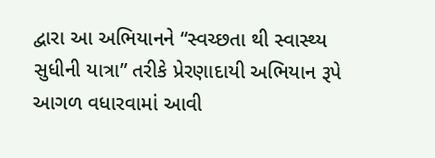દ્વારા આ અભિયાનને “સ્વચ્છતા થી સ્વાસ્થ્ય સુધીની યાત્રા” તરીકે પ્રેરણાદાયી અભિયાન રૂપે આગળ વધારવામાં આવી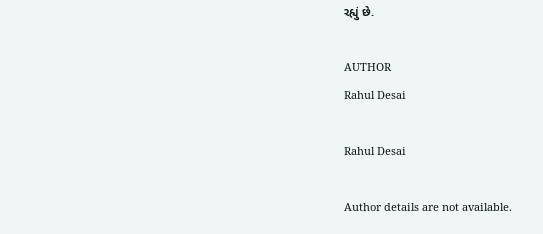રહ્યું છે.

AUTHOR
Rahul Desai

Rahul Desai

Author details are not available.